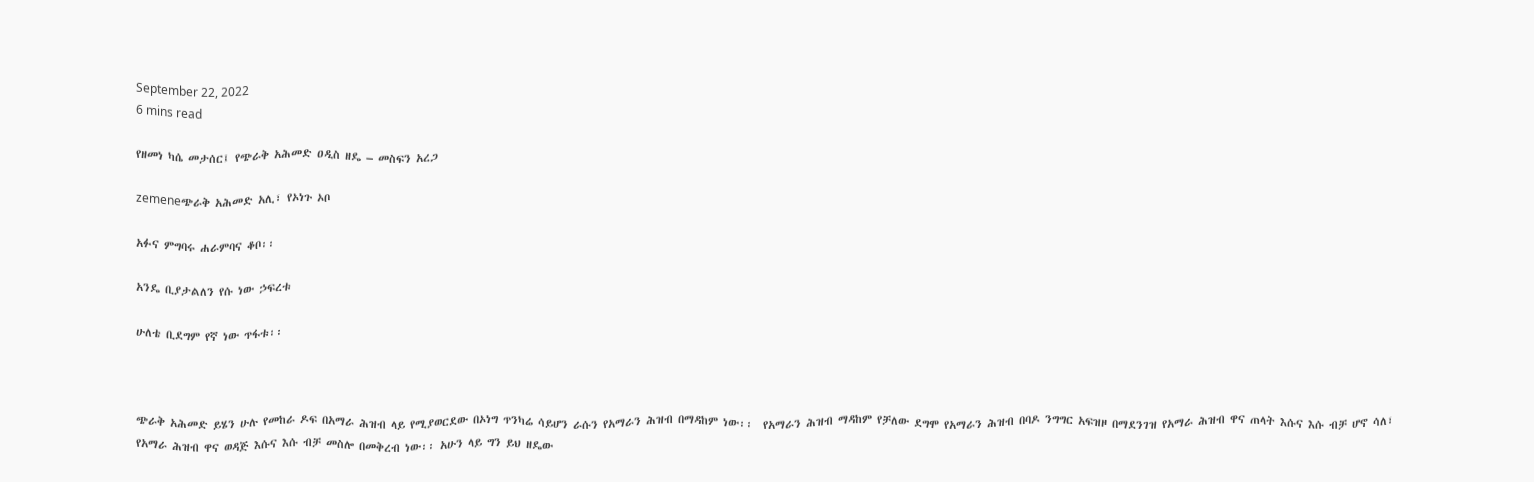September 22, 2022
6 mins read

የዘመነ ካሴ መታሰር፤ የጭራቅ አሕመድ ዐዲስ ዘዴ – መስፍን አረጋ

zemeneጭራቅ አሕመድ አሊ፣ የኦነጉ ኦቦ

አፉና ምግባሩ ሐራምባና ቆቦ፡፡

አንዴ ቢያታልለን የሱ ነው ኃፍረቱ

ሁለቴ ቢደግም የኛ ነው ጥፋቱ፡፡



ጭራቅ አሕመድ ይሄን ሁሉ የመከራ ዶፍ በአማራ ሕዝብ ላይ የሚያወርደው በኦነግ ጥንካሬ ሳይሆን ራሱን የአማራን ሕዝብ በማዳከም ነው፡፡  የአማራን ሕዝብ ማዳከም የቻለው ደግሞ የአማራን ሕዝብ በባዶ ንግግር አፍዝዞ በማደንገዝ የአማራ ሕዝብ ዋና ጠላት እሱና እሱ ብቻ ሆኖ ሳለ፣ የአማራ ሕዝብ ዋና ወዳጅ እሱና እሱ ብቻ መስሎ በመቅረብ ነው፡፡ አሁን ላይ ግን ይህ ዘዴው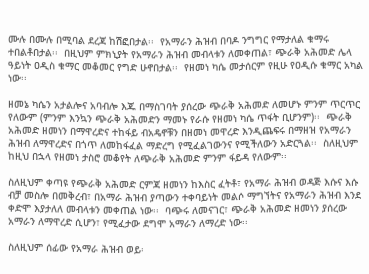ሙሉ በሙሉ በሚባል ደረጃ ከሽፎበታል፡፡  የአማራን ሕዝብ በባዶ ንግግር የማታለል ቁማሩ ተበልቶበታል፡፡  በዚህም ምክኒያት የአማራን ሕዝብ መብላቱን ለመቀጠል፣ ጭራቅ አሕመድ ሌላ ዓይነት ዐዲስ ቁማር መቆመር የግድ ሁኖበታል፡፡  የዘመነ ካሴ መታሰርም የዚሁ የዐዲሱ ቁማር አካል ነው፡፡

ዘመኔ ካሴን አታልሎና አባብሎ እጁ በማስገባት ያሰረው ጭራቅ አሕመድ ለመሆኑ ምንም ጥርጥር የለውም (ምንም እንኳን ጭራቅ አሕመድን ማመኑ የራሱ የዘመነ ካሴ ጥፋት ቢሆንም)፡፡  ጭራቅ አሕመድ ዘመነን በማዋረድና ተከፋይ ብአዴኖቹን በዘመነ መዋረድ እንዲጨፍሩ በማዘዝ የአማራን ሕዝብ ለማዋረድና በጎጥ ለመከፋፈል ማድረግ የሚፈልገውንና የሚችለውን አድርጓል፡፡  ስለዚህም ከዚህ በኋላ የዘመነ ታስሮ መቆየት ለጭራቅ አሕመድ ምንም ፋይዳ የለውም፡፡

ስለዚህም ቀጣዩ የጭራቅ አሕመድ ርምጃ ዘመነን ከእስር ፈትቶ፣ የአማራ ሕዝብ ወዳጅ እሱና እሱ ብቻ መስሎ በመቅረብ፣ በአማራ ሕዝብ ያጣውን ተቀባይነት መልሶ ማግኘትና የአማራን ሕዝብ እንደ ቀድሞ እያታለለ መብላቱን መቀጠል ነው፡፡  ባጭሩ ለመናገር፣ ጭራቅ አሕመድ ዘመነን ያሰረው አማራን ለማዋረድ ሲሆን፣ የሚፈታው ደግሞ አማራን ለማረድ ነው፡፡

ስለዚህም ሰፊው የአማራ ሕዝብ ወይ፡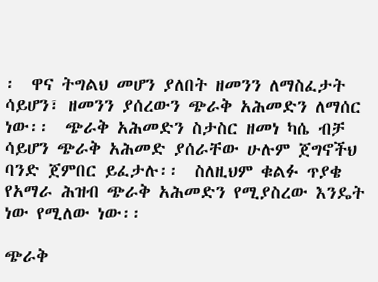፡  ዋና ትግልህ መሆን ያለበት ዘመንን ለማስፈታት ሳይሆን፣ ዘመንን ያሰረውን ጭራቅ አሕመድን ለማሰር ነው፡፡  ጭራቅ አሕመድን ስታስር ዘመነ ካሴ ብቻ ሳይሆን ጭራቅ አሕመድ ያሰራቸው ሁሉም ጀግኖችህ ባንድ ጀምበር ይፈታሉ፡፡  ስለዚህም ቁልፉ ጥያቄ የአማራ ሕዝብ ጭራቅ አሕመድን የሚያስረው እንዴት ነው የሚለው ነው፡፡

ጭራቅ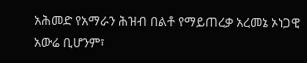አሕመድ የአማራን ሕዝብ በልቶ የማይጠረቃ አረመኔ ኦነጋዊ አውሬ ቢሆንም፣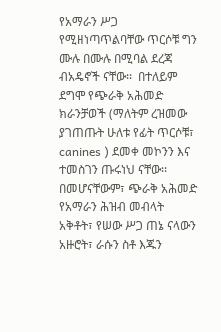የአማራን ሥጋ የሚዘነጣጥልባቸው ጥርሶቹ ግን ሙሉ በሙሉ በሚባል ደረጃ ብአዴኖች ናቸው፡፡  በተለይም ደግሞ የጭራቅ አሕመድ ክራንቻወች (ማለትም ረዝመው ያገጠጡት ሁለቱ የፊት ጥርሶቹ፣ canines ) ደመቀ መኮንን እና ተመስገን ጡሩነህ ናቸው፡፡  በመሆናቸውም፣ ጭራቅ አሕመድ የአማራን ሕዝብ መብላት አቅቶት፣ የሠው ሥጋ ጠኔ ናላውን አዙሮት፣ ራሱን ስቶ እጁን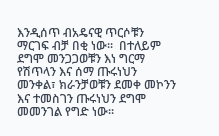እንዲሰጥ ብአዴናዊ ጥርሶቹን ማርገፍ ብቻ በቂ ነው፡፡  በተለይም ደግሞ መንጋጋወቹን እነ ግርማ የሽጥላን እና ሰማ ጡሩነህን መንቀል፣ ክራንቻወቹን ደመቀ መኮንን እና ተመስገን ጡሩነህን ደግሞ መመንገል የግድ ነው፡፡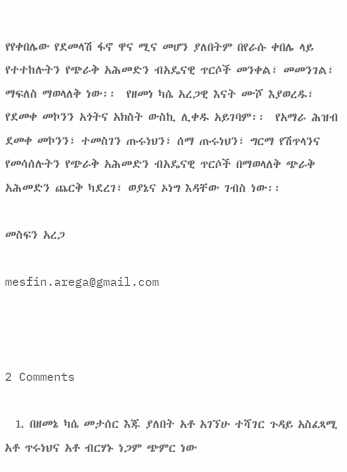የየቀበሌው የደመላሽ ፋኖ ዋና ሚና መሆን ያለበትም በየራሱ ቀበሌ ላይ የተተከሉትን የጭራቅ አሕመድን ብአዴናዊ ጥርሶች መንቀል፣ መመንገል፣ ማፍለስ ማወላለቅ ነው፡፡  የዘመነ ካሴ አረጋዊ እናት ሙሾ እያወረዱ፣ የደመቀ መኮንን አጎትና አክስት ውስኪ ሊቀዱ አይገባም፡፡  የአማራ ሕዝብ ደመቀ መኮንን፣ ተመስገን ጡሩነህን፣ ሰማ ጡሩነህን፣ ግርማ የሽጥላንና የመሳሰሉትን የጭራቅ አሕመድን ብአዴናዊ ጥርሶች በማወላለቅ ጭራቅ አሕመድን ጨርቅ ካደረገ፣ ወያኔና ኦነግ እዳቸው ገብስ ነው፡፡

መስፍን አረጋ

mesfin.arega@gmail.com



2 Comments

  1. በዘመኔ ካሴ መታሰር እጁ ያለበት አቶ አገኘሁ ተሻገር ጉዳይ አስፈጻሚ አቶ ጥሩነህና አቶ ብርሃኑ ነጋም ጭምር ነው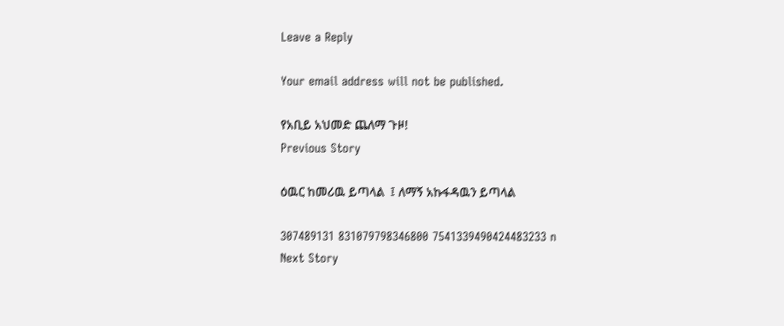Leave a Reply

Your email address will not be published.

የአቢይ አህመድ ጨለማ ጉዞ!
Previous Story

ዕዉር ከመሪዉ ይጣላል  ፤ ለማኝ አኩፋዳዉን ይጣላል

307489131 831079798346800 7541339490424483233 n
Next Story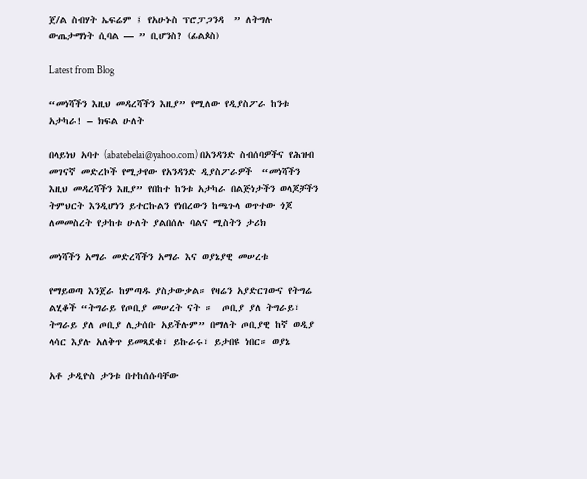ጀ/ል ስብሃት ኤፍሬም ፤ የአሁኑስ ፕሮፓጋንዳ  ” ለትግሉ ውጤታማነት ሲባል — ” ቢሆንስ? (ፊልጶስ)

Latest from Blog

“መነሻችን እዚህ መዳረሻችን እዚያ” የሚለው የዲያስፖራ ከንቱ አታካራ! – ክፍል ሁለት

በላይነህ አባተ (abatebelai@yahoo.com) በአንዳንድ ስብሰባዎችና የሕዝብ መገናኛ መድረኮች የሚታየው የአንዳንድ ዲያስፖራዎች  “መነሻችን እዚህ መዳረሻችን እዚያ” የበከተ ከንቱ አታካራ በልጅነታችን ወላጆቻችን ትምህርት እንዲሆነን ይተርኩልን የነበረውን ከጫጉላ ወጥተው ጎጆ ለመመስረት የታከቱ ሁለት ያልበሰሉ ባልና ሚስትን ታሪክ

መነሻችን አማራ መድረሻችን አማራ እና ወያኔያዊ መሠረቱ

የማይወጣ እንጀራ ከምጣዱ ያስታውቃል። የዛሬን አያድርገውና የትግሬ ልሂቆች “ትግራይ የጦቢያ መሠረት ናት ።  ጦቢያ ያለ ትግራይ፣ ትግራይ ያለ ጦቢያ ሊታሰቡ አይችሉም” በማለት ጦቢያዊ ከኛ ወዲያ ላሳር እያሉ አለቅጥ ይመጻደቁ፣ ይኩራሩ፣ ይታበዩ ነበር። ወያኔ

አቶ ታዲዮስ ታንቱ በተከሰሱባቸው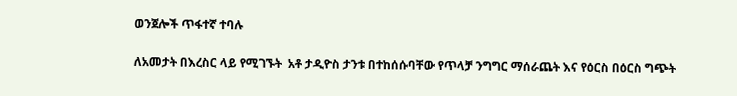ወንጀሎች ጥፋተኛ ተባሉ

ለአመታት በእረስር ላይ የሚገኙት  አቶ ታዲዮስ ታንቱ በተከሰሱባቸው የጥላቻ ንግግር ማሰራጨት እና የዕርስ በዕርስ ግጭት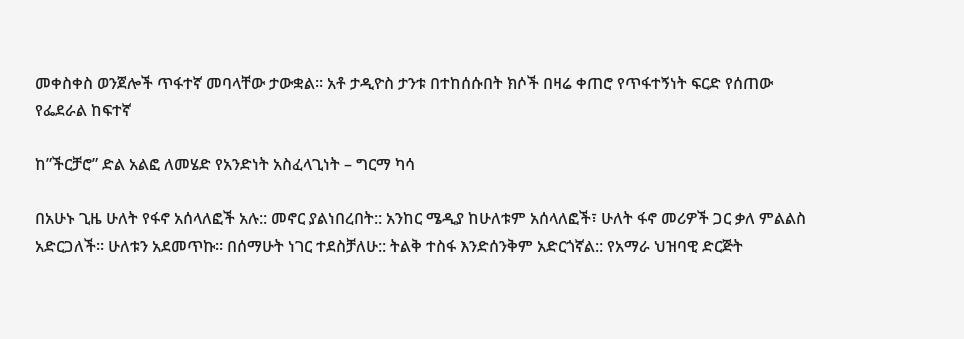መቀስቀስ ወንጀሎች ጥፋተኛ መባላቸው ታውቋል፡፡ አቶ ታዲዮስ ታንቱ በተከሰሱበት ክሶች በዛሬ ቀጠሮ የጥፋተኝነት ፍርድ የሰጠው የፌደራል ከፍተኛ

ከ”ችርቻሮ” ድል አልፎ ለመሄድ የአንድነት አስፈላጊነት – ግርማ ካሳ

በአሁኑ ጊዜ ሁለት የፋኖ አሰላለፎች አሉ:: መኖር ያልነበረበት:: አንከር ሜዲያ ከሁለቱም አሰላለፎች፣ ሁለት ፋኖ መሪዎች ጋር ቃለ ምልልስ አድርጋለች፡፡ ሁለቱን አደመጥኩ፡፡ በሰማሁት ነገር ተደስቻለሁ:: ትልቅ ተስፋ እንድሰንቅም አድርጎኛል:: የአማራ ህዝባዊ ድርጅት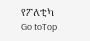የፖለቲካ
Go toTop